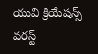యువి క్రియేషన్స్ వరస్ట్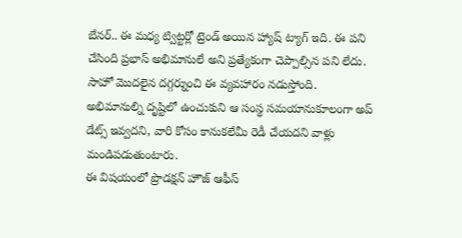బేనర్.. ఈ మధ్య ట్విట్టర్లో ట్రెండ్ అయిన హ్యాష్ ట్యాగ్ ఇది. ఈ పని చేసింది ప్రభాస్ అభిమానులే అని ప్రత్యేకంగా చెప్పాల్సిన పని లేదు. సాహో మొదలైన దగ్గర్నుంచి ఈ వ్యవహారం నడుస్తోంది. అభిమానుల్ని దృష్టిలో ఉంచుకుని ఆ సంస్థ సమయానుకూలంగా అప్ డేట్స్ ఇవ్వదని, వారి కోసం కానుకలేమీ రెడీ చేయదని వాళ్లు మండిపడుతుంటారు.
ఈ విషయంలో ప్రొడక్షన్ హౌజ్ ఆఫీస్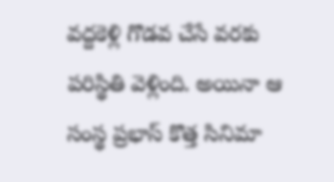వద్దకెళ్లి గొడవ చేసే వరకు పరిస్థితి వెళ్లింది. అయినా ఆ సంస్థ ప్రభాస్ కొత్త సినిమా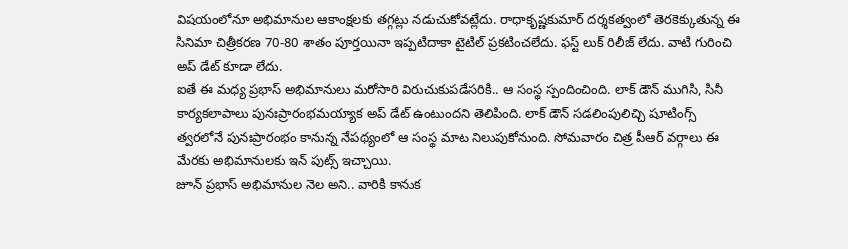విషయంలోనూ అభిమానుల ఆకాంక్షలకు తగ్గట్లు నడుచుకోవట్లేదు. రాధాకృష్ణకుమార్ దర్శకత్వంలో తెరకెక్కుతున్న ఈ సినిమా చిత్రీకరణ 70-80 శాతం పూర్తయినా ఇప్పటిదాకా టైటిల్ ప్రకటించలేదు. ఫస్ట్ లుక్ రిలీజ్ లేదు. వాటి గురించి అప్ డేట్ కూడా లేదు.
ఐతే ఈ మధ్య ప్రభాస్ అభిమానులు మరోసారి విరుచుకుపడేసరికి.. ఆ సంస్థ స్పందించింది. లాక్ డౌన్ ముగిసి, సినీ కార్యకలాపాలు పునఃప్రారంభమయ్యాక అప్ డేట్ ఉంటుందని తెలిపింది. లాక్ డౌన్ సడలింపులిచ్చి షూటింగ్స్ త్వరలోనే పునఃప్రారంభం కానున్న నేపథ్యంలో ఆ సంస్థ మాట నిలుపుకోనుంది. సోమవారం చిత్ర పీఆర్ వర్గాలు ఈ మేరకు అభిమానులకు ఇన్ పుట్స్ ఇచ్చాయి.
జూన్ ప్రభాస్ అభిమానుల నెల అని.. వారికి కానుక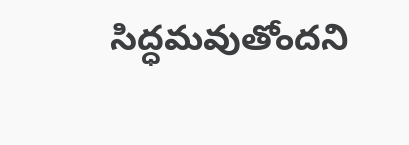సిద్ధమవుతోందని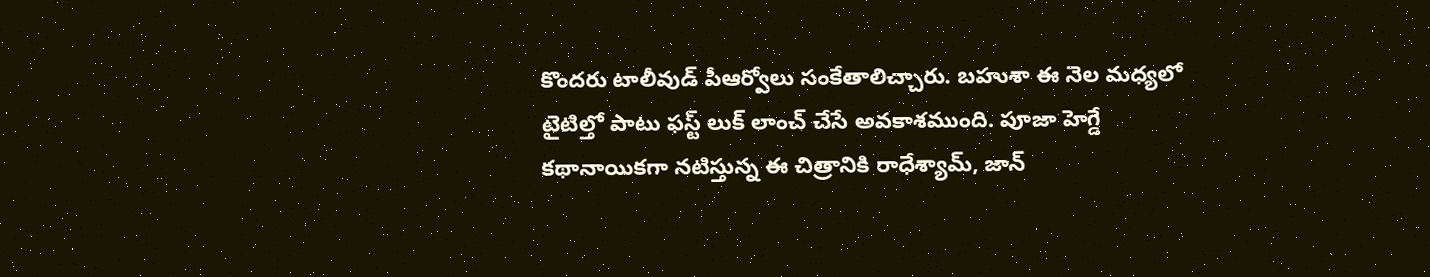కొందరు టాలీవుడ్ పీఆర్వోలు సంకేతాలిచ్చారు. బహుశా ఈ నెల మధ్యలో టైటిల్తో పాటు ఫస్ట్ లుక్ లాంచ్ చేసే అవకాశముంది. పూజా హెగ్డే కథానాయికగా నటిస్తున్న ఈ చిత్రానికి రాధేశ్యామ్, జాన్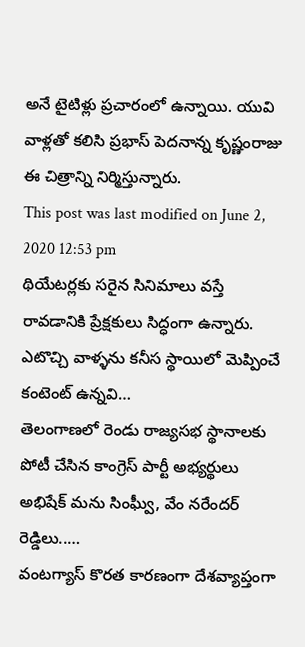అనే టైటిళ్లు ప్రచారంలో ఉన్నాయి. యువి వాళ్లతో కలిసి ప్రభాస్ పెదనాన్న కృష్ణంరాజు ఈ చిత్రాన్ని నిర్మిస్తున్నారు.
This post was last modified on June 2, 2020 12:53 pm
థియేటర్లకు సరైన సినిమాలు వస్తే రావడానికి ప్రేక్షకులు సిద్ధంగా ఉన్నారు. ఎటొచ్చి వాళ్ళను కనీస స్థాయిలో మెప్పించే కంటెంట్ ఉన్నవి…
తెలంగాణలో రెండు రాజ్యసభ స్థానాలకు పోటీ చేసిన కాంగ్రెస్ పార్టీ అభ్యర్థులు అభిషేక్ మను సింఘ్వీ, వేం నరేందర్ రెడ్డిలు..…
వంటగ్యాస్ కొరత కారణంగా దేశవ్యాప్తంగా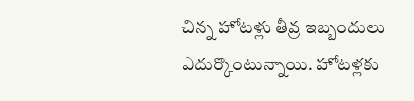చిన్న హోటళ్లు తీవ్ర ఇబ్బందులు ఎదుర్కొంటున్నాయి. హోటళ్లకు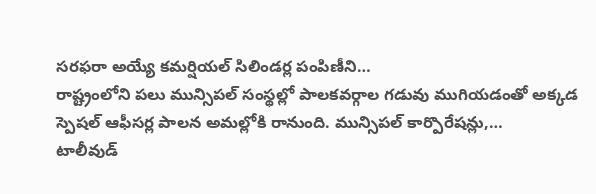సరఫరా అయ్యే కమర్షియల్ సిలిండర్ల పంపిణీని…
రాష్ట్రంలోని పలు మున్సిపల్ సంస్థల్లో పాలకవర్గాల గడువు ముగియడంతో అక్కడ స్పెషల్ ఆఫీసర్ల పాలన అమల్లోకి రానుంది. మున్సిపల్ కార్పొరేషన్లు,…
టాలీవుడ్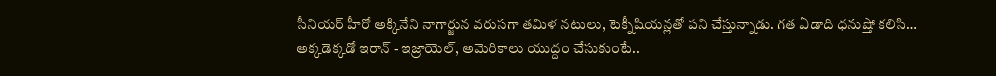సీనియర్ హీరో అక్కినేని నాగార్జున వరుసగా తమిళ నటులు, టెక్నీషియన్లతో పని చేస్తున్నాడు. గత ఏడాది ధనుష్తో కలిసి…
అక్కడెక్కడో ఇరాన్ - ఇజ్రాయెల్, అమెరికాలు యుద్దం చేసుకుంటే..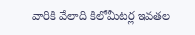వారికి వేలాది కిలోమీటర్ల ఇవతల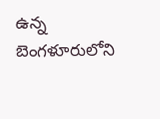ఉన్న బెంగళూరులోని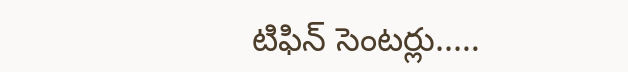టిఫిన్ సెంటర్లు..…